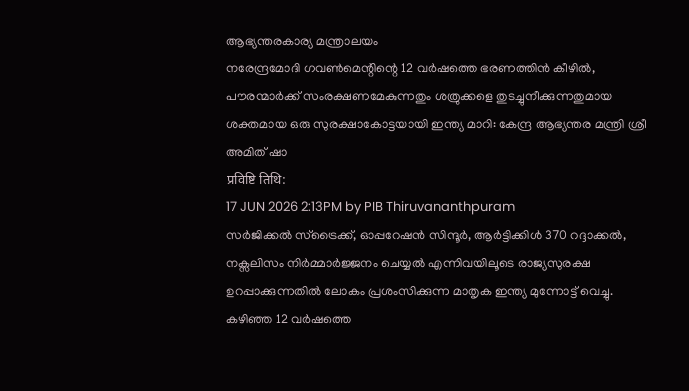ആഭ്യന്തരകാര്യ മന്ത്രാലയം
നരേന്ദ്രമോദി ഗവൺമെന്റിന്റെ 12 വർഷത്തെ ഭരണത്തിൻ കീഴിൽ, പൗരന്മാർക്ക് സംരക്ഷണമേകുന്നതും ശത്രുക്കളെ തുടച്ചുനീക്കുന്നതുമായ ശക്തമായ ഒരു സുരക്ഷാകോട്ടയായി ഇന്ത്യ മാറി: കേന്ദ്ര ആഭ്യന്തര മന്ത്രി ശ്രീ അമിത് ഷാ
प्रविष्टि तिथि:
17 JUN 2026 2:13PM by PIB Thiruvananthpuram
സർജിക്കൽ സ്ട്രൈക്ക്, ഓപ്പറേഷൻ സിന്ദൂർ, ആർട്ടിക്കിൾ 370 റദ്ദാക്കൽ, നക്സലിസം നിർമ്മാർജ്ജനം ചെയ്യൽ എന്നിവയിലൂടെ രാജ്യസുരക്ഷ ഉറപ്പാക്കുന്നതിൽ ലോകം പ്രശംസിക്കുന്ന മാതൃക ഇന്ത്യ മുന്നോട്ട് വെച്ചു.
കഴിഞ്ഞ 12 വർഷത്തെ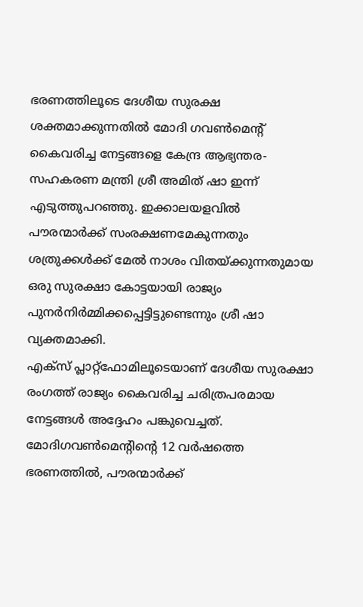ഭരണത്തിലൂടെ ദേശീയ സുരക്ഷ ശക്തമാക്കുന്നതിൽ മോദി ഗവൺമെന്റ് കൈവരിച്ച നേട്ടങ്ങളെ കേന്ദ്ര ആഭ്യന്തര- സഹകരണ മന്ത്രി ശ്രീ അമിത് ഷാ ഇന്ന് എടുത്തുപറഞ്ഞു. ഇക്കാലയളവിൽ പൗരന്മാർക്ക് സംരക്ഷണമേകുന്നതും ശത്രുക്കൾക്ക് മേൽ നാശം വിതയ്ക്കുന്നതുമായ ഒരു സുരക്ഷാ കോട്ടയായി രാജ്യം പുനർനിർമ്മിക്കപ്പെട്ടിട്ടുണ്ടെന്നും ശ്രീ ഷാ വ്യക്തമാക്കി.
എക്സ് പ്ലാറ്റ്ഫോമിലൂടെയാണ് ദേശീയ സുരക്ഷാ രംഗത്ത് രാജ്യം കൈവരിച്ച ചരിത്രപരമായ നേട്ടങ്ങൾ അദ്ദേഹം പങ്കുവെച്ചത്. മോദിഗവൺമെന്റിൻ്റെ 12 വർഷത്തെ ഭരണത്തിൽ, പൗരന്മാർക്ക്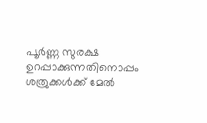പൂർണ്ണ സുരക്ഷ ഉറപ്പാക്കുന്നതിനൊപ്പം ശത്രുക്കൾക്ക് മേൽ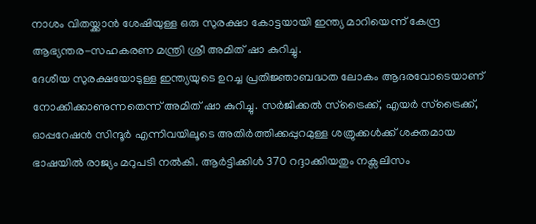നാശം വിതയ്ക്കാൻ ശേഷിയുള്ള ഒരു സുരക്ഷാ കോട്ടയായി ഇന്ത്യ മാറിയെന്ന് കേന്ദ്ര ആഭ്യന്തര-സഹകരണ മന്ത്രി ശ്രീ അമിത് ഷാ കുറിച്ചു.
ദേശീയ സുരക്ഷയോടുള്ള ഇന്ത്യയുടെ ഉറച്ച പ്രതിജ്ഞാബദ്ധത ലോകം ആദരവോടെയാണ് നോക്കിക്കാണുന്നതെന്ന് അമിത് ഷാ കുറിച്ചു. സർജിക്കൽ സ്ട്രൈക്ക്, എയർ സ്ട്രൈക്ക്, ഓപ്പറേഷൻ സിന്ദൂർ എന്നിവയിലൂടെ അതിർത്തിക്കപ്പുറമുള്ള ശത്രുക്കൾക്ക് ശക്തമായ ഭാഷയിൽ രാജ്യം മറുപടി നൽകി. ആർട്ടിക്കിൾ 370 റദ്ദാക്കിയതും നക്സലിസം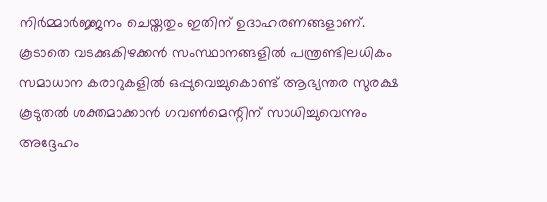നിർമ്മാർജ്ജനം ചെയ്തതും ഇതിന് ഉദാഹരണങ്ങളാണ്. കൂടാതെ വടക്കുകിഴക്കൻ സംസ്ഥാനങ്ങളിൽ പന്ത്രണ്ടിലധികം സമാധാന കരാറുകളിൽ ഒപ്പുവെച്ചുകൊണ്ട് ആഭ്യന്തര സുരക്ഷ കൂടുതൽ ശക്തമാക്കാൻ ഗവൺമെന്റിന് സാധിച്ചുവെന്നും അദ്ദേഹം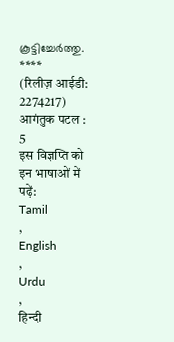കൂട്ടിച്ചേർത്തു.
****
(रिलीज़ आईडी: 2274217)
आगंतुक पटल : 5
इस विज्ञप्ति को इन भाषाओं में पढ़ें:
Tamil
,
English
,
Urdu
,
हिन्दी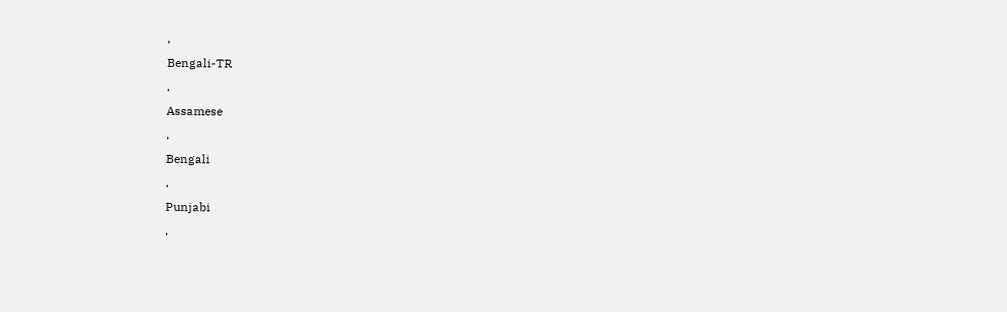,
Bengali-TR
,
Assamese
,
Bengali
,
Punjabi
,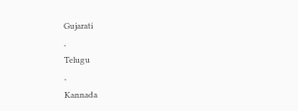Gujarati
,
Telugu
,
Kannada